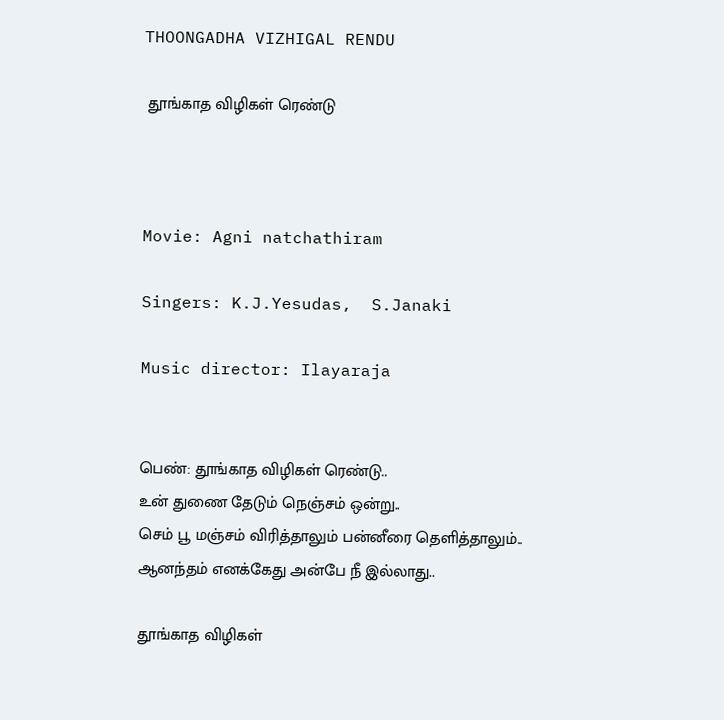THOONGADHA VIZHIGAL RENDU

 தூங்காத விழிகள் ரெண்டு



Movie: Agni natchathiram

Singers: K.J.Yesudas,  S.Janaki

Music director: Ilayaraja


பெண்: தூங்காத விழிகள் ரெண்டு..
உன் துணை தேடும் நெஞ்சம் ஒன்று..
செம் பூ மஞ்சம் விரித்தாலும் பன்னீரை தெளித்தாலும்..
ஆனந்தம் எனக்கேது அன்பே நீ இல்லாது..

தூங்காத விழிகள்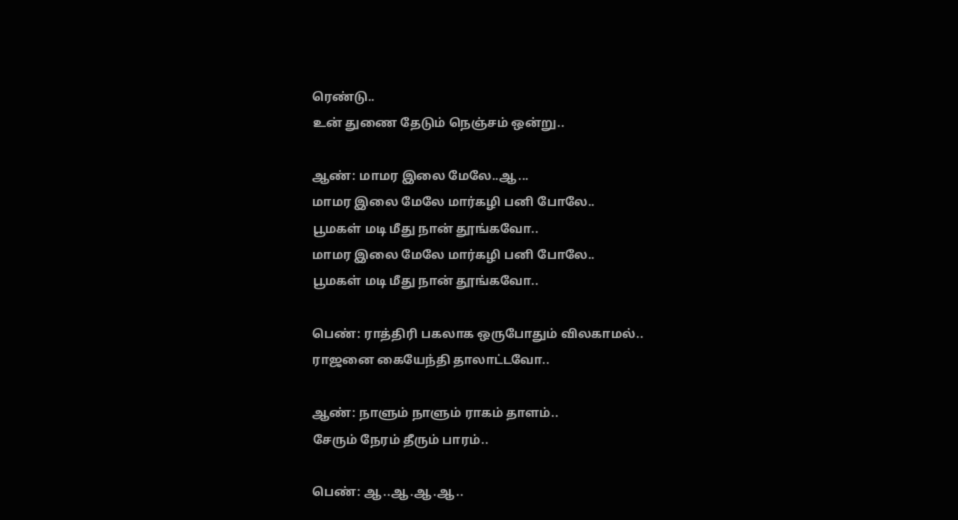ரெண்டு..
உன் துணை தேடும் நெஞ்சம் ஒன்று..

ஆண்: மாமர இலை மேலே..ஆ...
மாமர இலை மேலே மார்கழி பனி போலே..
பூமகள் மடி மீது நான் தூங்கவோ..
மாமர இலை மேலே மார்கழி பனி போலே..
பூமகள் மடி மீது நான் தூங்கவோ..

பெண்: ராத்திரி பகலாக ஒருபோதும் விலகாமல்..
ராஜனை கையேந்தி தாலாட்டவோ..

ஆண்: நாளும் நாளும் ராகம் தாளம்..
சேரும் நேரம் தீரும் பாரம்..

பெண்: ஆ..ஆ.ஆ.ஆ..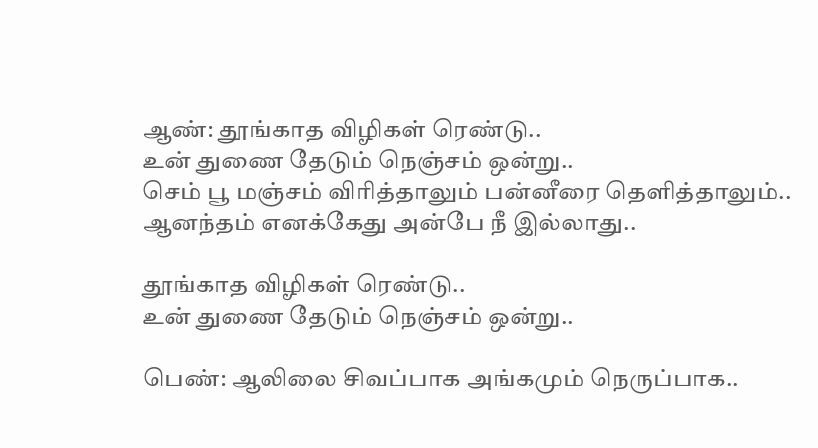ஆண்: தூங்காத விழிகள் ரெண்டு..
உன் துணை தேடும் நெஞ்சம் ஒன்று..
செம் பூ மஞ்சம் விரித்தாலும் பன்னீரை தெளித்தாலும்..
ஆனந்தம் எனக்கேது அன்பே நீ இல்லாது..

தூங்காத விழிகள் ரெண்டு..
உன் துணை தேடும் நெஞ்சம் ஒன்று..

பெண்: ஆலிலை சிவப்பாக அங்கமும் நெருப்பாக..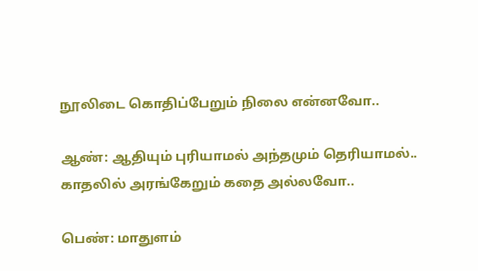நூலிடை கொதிப்பேறும் நிலை என்னவோ..

ஆண்: ஆதியும் புரியாமல் அந்தமும் தெரியாமல்..
காதலில் அரங்கேறும் கதை அல்லவோ..

பெண்: மாதுளம்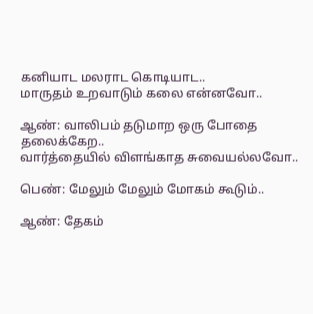கனியாட மலராட கொடியாட..
மாருதம் உறவாடும் கலை என்னவோ..

ஆண்: வாலிபம் தடுமாற ஒரு போதை தலைக்கேற..
வார்த்தையில் விளங்காத சுவையல்லவோ..

பெண்: மேலும் மேலும் மோகம் கூடும்..

ஆண்: தேகம்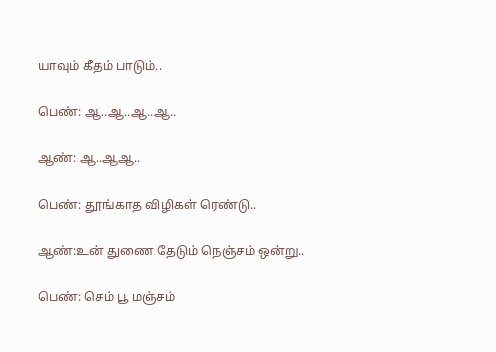யாவும் கீதம் பாடும்..

பெண்: ஆ..ஆ..ஆ..ஆ..

ஆண்: ஆ..ஆஆ..

பெண்: தூங்காத விழிகள் ரெண்டு..

ஆண்:உன் துணை தேடும் நெஞ்சம் ஒன்று..

பெண்: செம் பூ மஞ்சம்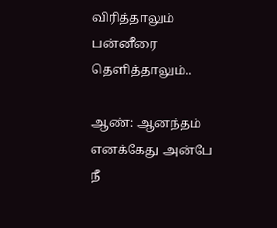விரித்தாலும் பன்னீரை தெளித்தாலும்..

ஆண்: ஆனந்தம் எனக்கேது அன்பே நீ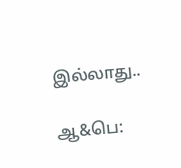இல்லாது..

ஆ&பெ: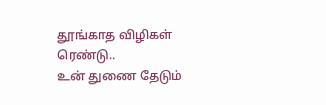தூங்காத விழிகள் ரெண்டு..
உன் துணை தேடும்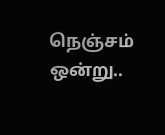நெஞ்சம் ஒன்று..